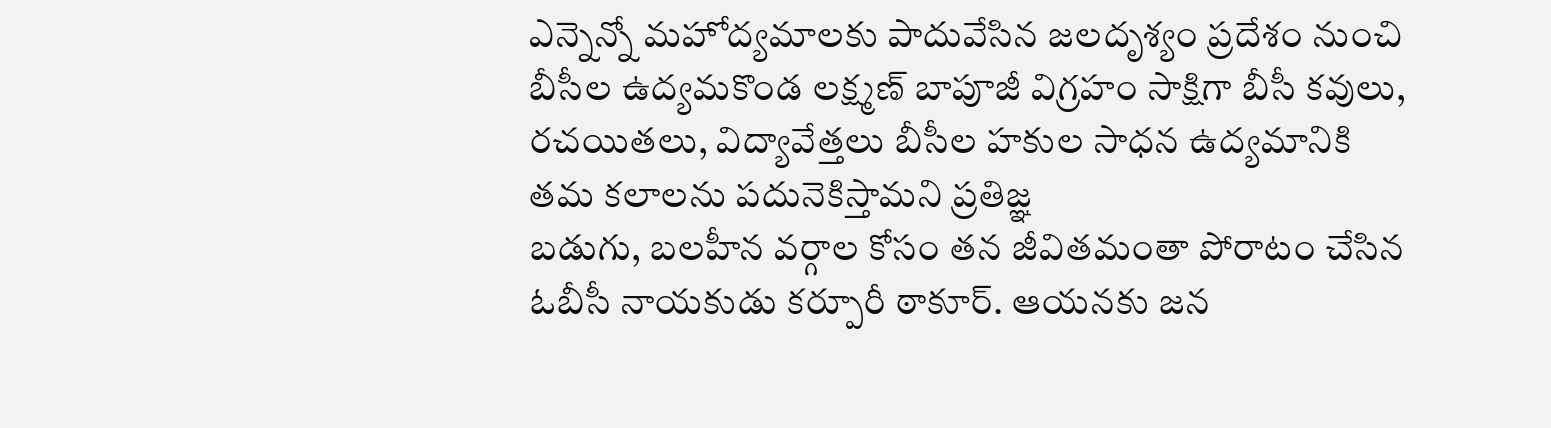ఎన్నెన్నో మహోద్యమాలకు పాదువేసిన జలదృశ్యం ప్రదేశం నుంచి బీసీల ఉద్యమకొండ లక్ష్మణ్ బాపూజీ విగ్రహం సాక్షిగా బీసీ కవులు, రచయితలు, విద్యావేత్తలు బీసీల హకుల సాధన ఉద్యమానికి తమ కలాలను పదునెకిస్తామని ప్రతిజ్ఞ
బడుగు, బలహీన వర్గాల కోసం తన జీవితమంతా పోరాటం చేసిన ఓబీసీ నాయకుడు కర్పూరీ ఠాకూర్. ఆయనకు జన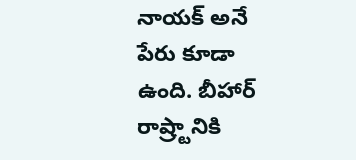నాయక్ అనే పేరు కూడా ఉంది. బీహార్ రాష్ర్టానికి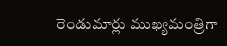రెండుమార్లు ముఖ్యమంత్రిగా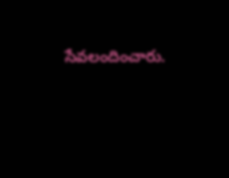సేవలందించారు.